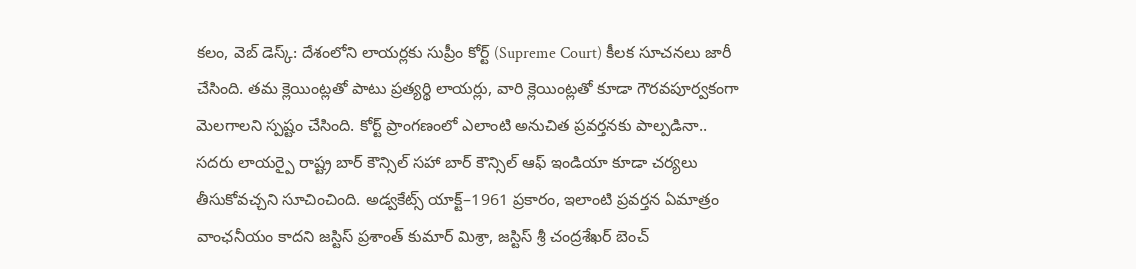కలం, వెబ్ డెస్క్: దేశంలోని లాయర్లకు సుప్రీం కోర్ట్ (Supreme Court) కీలక సూచనలు జారీ చేసింది. తమ క్లెయింట్లతో పాటు ప్రత్యర్థి లాయర్లు, వారి క్లెయింట్లతో కూడా గౌరవపూర్వకంగా మెలగాలని స్పష్టం చేసింది. కోర్ట్ ప్రాంగణంలో ఎలాంటి అనుచిత ప్రవర్తనకు పాల్పడినా.. సదరు లాయర్పై రాష్ట్ర బార్ కౌన్సిల్ సహా బార్ కౌన్సిల్ ఆఫ్ ఇండియా కూడా చర్యలు తీసుకోవచ్చని సూచించింది. అడ్వకేట్స్ యాక్ట్–1961 ప్రకారం, ఇలాంటి ప్రవర్తన ఏమాత్రం వాంఛనీయం కాదని జస్టిస్ ప్రశాంత్ కుమార్ మిశ్రా, జస్టిస్ శ్రీ చంద్రశేఖర్ బెంచ్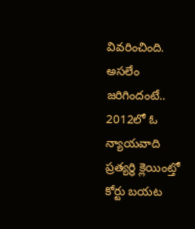వివరించింది.
అసలేం జరిగిందంటే..
2012లో ఓ న్యాయవాది ప్రత్యర్థి క్లెయింట్తో కోర్టు బయట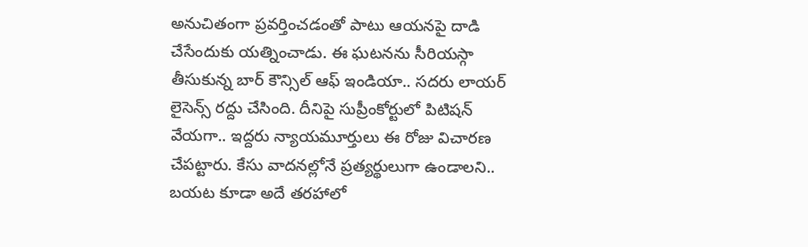అనుచితంగా ప్రవర్తించడంతో పాటు ఆయనపై దాడి చేసేందుకు యత్నించాడు. ఈ ఘటనను సీరియస్గా తీసుకున్న బార్ కౌన్సిల్ ఆఫ్ ఇండియా.. సదరు లాయర్ లైసెన్స్ రద్దు చేసింది. దీనిపై సుప్రీంకోర్టులో పిటిషన్ వేయగా.. ఇద్దరు న్యాయమూర్తులు ఈ రోజు విచారణ చేపట్టారు. కేసు వాదనల్లోనే ప్రత్యర్థులుగా ఉండాలని.. బయట కూడా అదే తరహాలో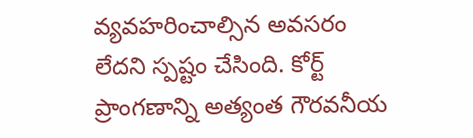వ్యవహరించాల్సిన అవసరం లేదని స్పష్టం చేసింది. కోర్ట్ ప్రాంగణాన్ని అత్యంత గౌరవనీయ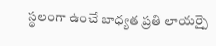స్థలంగా ఉంచే బాధ్యత ప్రతి లాయర్పై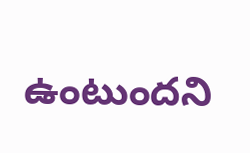ఉంటుందని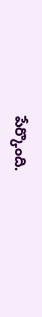పేర్కొంది.